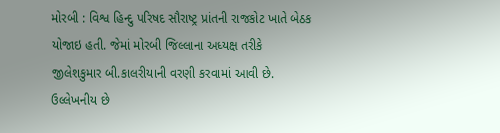મોરબી : વિશ્વ હિન્દુ પરિષદ સૌરાષ્ટ્ર પ્રાંતની રાજકોટ ખાતે બેઠક યોજાઇ હતી. જેમાં મોરબી જિલ્લાના અધ્યક્ષ તરીકે જીલેશકુમાર બી.કાલરીયાની વરણી કરવામાં આવી છે. ઉલ્લેખનીય છે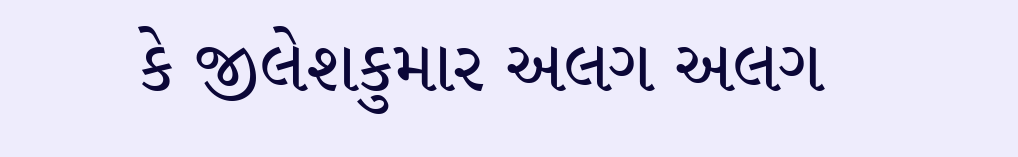કે જીલેશકુમાર અલગ અલગ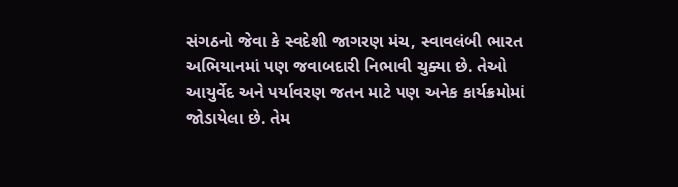સંગઠનો જેવા કે સ્વદેશી જાગરણ મંચ, સ્વાવલંબી ભારત અભિયાનમાં પણ જવાબદારી નિભાવી ચુક્યા છે. તેઓ આયુર્વેદ અને પર્યાવરણ જતન માટે પણ અનેક કાર્યક્રમોમાં જોડાયેલા છે. તેમ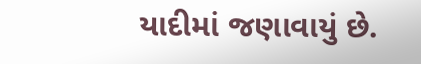યાદીમાં જણાવાયું છે.